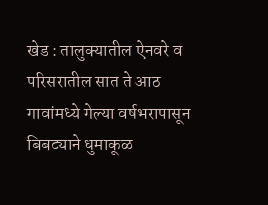खेड : तालुक्यातील ऐनवरे व परिसरातील सात ते आठ गावांमध्ये गेल्या वर्षभरापासून बिबट्याने धुमाकूळ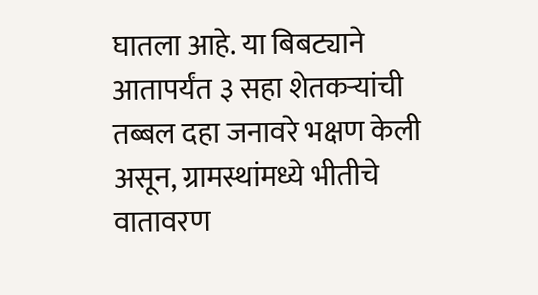घातला आहे. या बिबट्याने आतापर्यंत ३ सहा शेतकऱ्यांची तब्बल दहा जनावरे भक्षण केली असून, ग्रामस्थांमध्ये भीतीचे वातावरण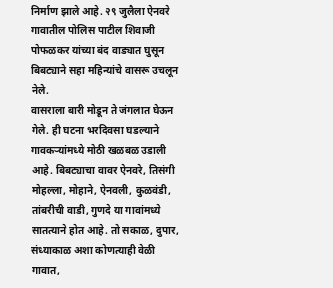निर्माण झाले आहे. २९ जुलैला ऐनवरे गावातील पोलिस पाटील शिवाजी पोफळकर यांच्या बंद वाड्यात घुसून बिबट्याने सहा महिन्यांचे वासरू उचलून नेले.
वासराला बारी मोडून ते जंगलात घेऊन गेले. ही घटना भरदिवसा घडल्याने गावकऱ्यांमध्ये मोठी खळबळ उडाली आहे. बिबट्याचा वावर ऐनवरे, तिसंगी मोहल्ला, मोहाने, ऐनवली, कुळवंडी, तांबरीची वाडी, गुणदे या गावांमध्ये सातत्याने होत आहे. तो सकाळ, दुपार, संध्याकाळ अशा कोणत्याही वेळी गावात,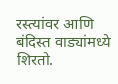रस्त्यांवर आणि बंदिस्त वाड्यांमध्ये शिरतो.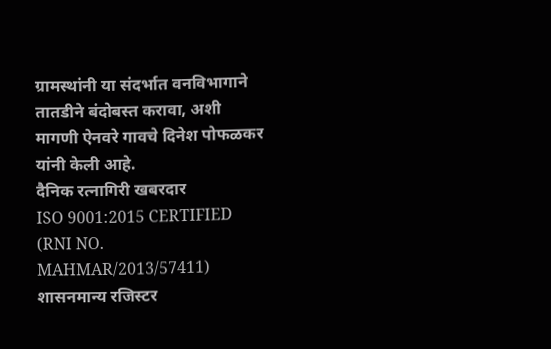ग्रामस्थांनी या संदर्भात वनविभागाने तातडीने बंदोबस्त करावा, अशी मागणी ऐनवरे गावचे दिनेश पोफळकर यांनी केली आहे.
दैनिक रत्नागिरी खबरदार
ISO 9001:2015 CERTIFIED
(RNI NO. MAHMAR/2013/57411)
शासनमान्य रजिस्टर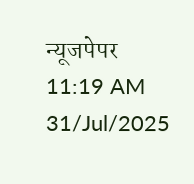न्यूजपेपर
11:19 AM 31/Jul/2025